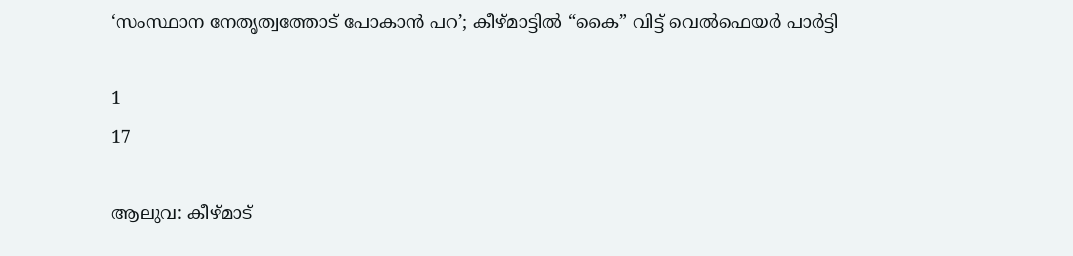‘സംസ്ഥാന നേതൃത്വത്തോട് പോകാൻ പറ’; കീഴ്‌മാട്ടിൽ “കൈ” വിട്ട്‌ വെൽഫെയർ പാർട്ടി

1
17

ആലുവ: കീഴ്‌മാട്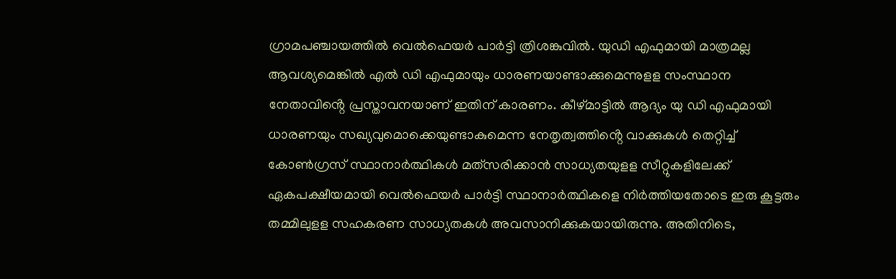ഗ്രാമപഞ്ചായത്തിൽ വെൽഫെയർ പാർട്ടി ത്രിശങ്കുവിൽ. യുഡി എഫുമായി മാത്രമല്ല ആവശ്യമെങ്കിൽ എൽ ഡി എഫുമായും ധാരണയാണ്ടാക്കുമെന്നുളള സംസ്ഥാന നേതാവിൻ്റെ പ്രസ്താവനയാണ്‌ ഇതിന്‌ കാരണം. കീഴ്‌മാട്ടിൽ ആദ്യം യു ഡി എഫുമായി ധാരണയും സഖ്യവുമൊക്കെയുണ്ടാകുമെന്ന നേതൃത്വത്തിൻ്റെ വാക്കുകൾ തെറ്റിച്ച്‌ കോൺഗ്രസ്‌ സ്ഥാനാർത്ഥികൾ മത്‌സരിക്കാൻ സാധ്യതയുളള സീറ്റുകളിലേക്ക്‌ ഏകപക്ഷീയമായി വെൽഫെയർ പാർട്ടി സ്ഥാനാർത്ഥികളെ നിർത്തിയതോടെ ഇരു കൂട്ടരും തമ്മിലുളള സഹകരണ സാധ്യതകൾ അവസാനിക്കുകയായിരുന്നു. അതിനിടെ,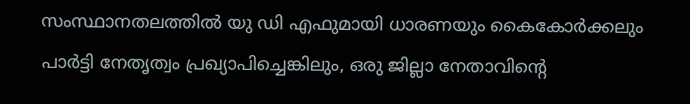സംസ്ഥാനതലത്തിൽ യു ഡി എഫുമായി ധാരണയും കൈകോർക്കലും പാർട്ടി നേതൃത്വം പ്രഖ്യാപിച്ചെങ്കിലും, ഒരു ജില്ലാ നേതാവിൻ്റെ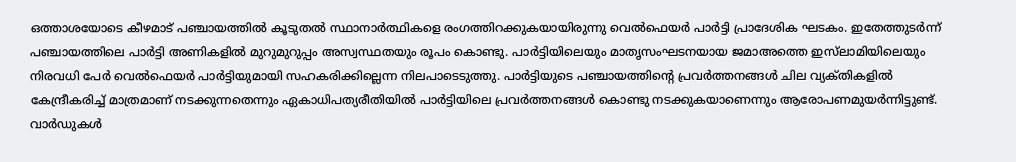ഒത്താശയോടെ കീഴമാട് പഞ്ചായത്തിൽ കൂടുതൽ സ്ഥാനാർത്ഥികളെ രംഗത്തിറക്കുകയായിരുന്നു വെൽഫെയർ പാർട്ടി പ്രാദേശിക ഘടകം. ഇതേത്തുടർന്ന്‌ പഞ്ചായത്തിലെ പാർട്ടി അണികളിൽ മുറുമുറുപ്പം അസ്വസ്ഥതയും രൂപം കൊണ്ടു. പാർട്ടിയിലെയും മാതൃസംഘടനയായ ജമാഅത്തെ ഇസ്‌ലാമിയിലെയും നിരവധി പേർ വെൽഫെയർ പാർട്ടിയുമായി സഹകരിക്കില്ലെന്ന നിലപാടെടുത്തു. പാർട്ടിയുടെ പഞ്ചായത്തിന്റെ പ്രവർത്തനങ്ങൾ ചില വ്യക്‌തികളിൽ കേന്ദ്രീകരിച്ച്‌ മാത്രമാണ്‌ നടക്കുന്നതെന്നും ഏകാധിപത്യരീതിയിൽ പാർട്ടിയിലെ പ്രവർത്തനങ്ങൾ കൊണ്ടു നടക്കുകയാണെന്നും ആരോപണമുയർന്നിട്ടുണ്ട്‌. വാർഡുകൾ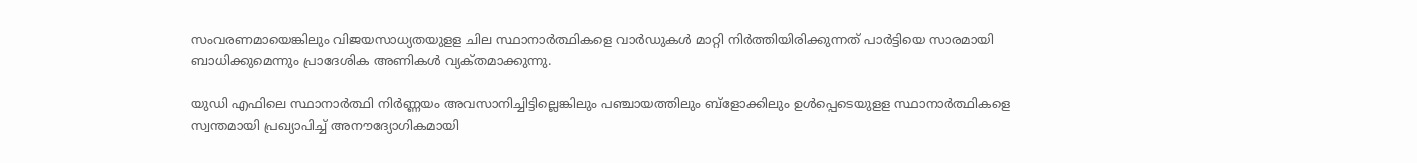സംവരണമായെങ്കിലും വിജയസാധ്യതയുളള ചില സ്ഥാനാർത്ഥികളെ വാർഡുകൾ മാറ്റി നിർത്തിയിരിക്കുന്നത്‌ പാർട്ടിയെ സാരമായി ബാധിക്കുമെന്നും പ്രാദേശിക അണികൾ വ്യക്‌തമാക്കുന്നു.

യുഡി എഫിലെ സ്ഥാനാർത്ഥി നിർണ്ണ‌യം അവസാനിച്ചിട്ടില്ലെങ്കിലും പഞ്ചായത്തിലും ബ്‌ളോക്കിലും ഉൾപ്പെടെയുളള സ്ഥാനാർത്ഥികളെ സ്വന്തമായി പ്രഖ്യാപിച്ച്‌ അനൗദ്യോഗികമായി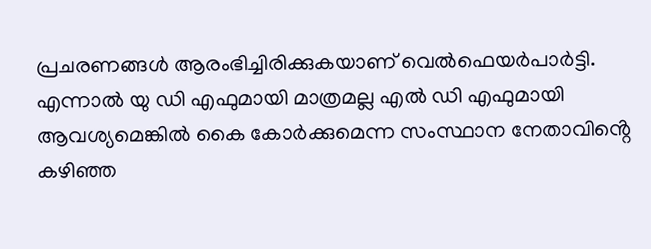പ്രചരണങ്ങൾ ആരംഭിച്ചിരിക്കുകയാണ്‌ വെൽഫെയർപാർട്ടി. എന്നാൽ യു ഡി എഫുമായി മാത്രമല്ല എൽ ഡി എഫുമായി ആവശ്യമെങ്കിൽ കൈ കോർക്കുമെന്ന സംസ്ഥാന നേതാവിൻ്റെ കഴിഞ്ഞ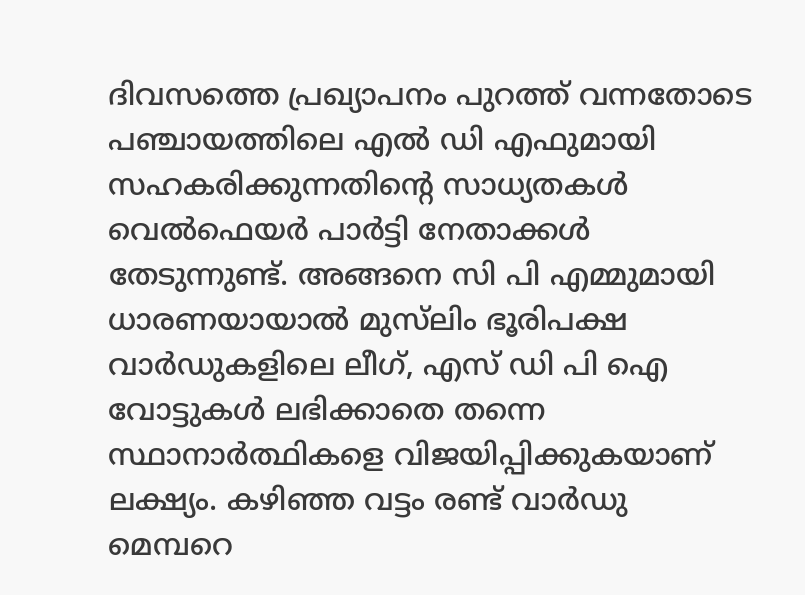ദിവസത്തെ പ്രഖ്യാപനം പുറത്ത്‌ വന്നതോടെ പഞ്ചായത്തിലെ എൽ ഡി എഫുമായി സഹകരിക്കുന്നതിൻ്റെ സാധ്യതകൾ വെൽഫെയർ പാർട്ടി നേതാക്കൾ തേടുന്നുണ്ട്‌. അങ്ങനെ സി പി എമ്മുമായി ധാരണയായാൽ മുസ്‌ലിം ഭൂരിപക്ഷ വാർഡുകളിലെ ലീഗ്‌, എസ്‌ ഡി പി ഐ വോട്ടുകൾ ലഭിക്കാതെ തന്നെ സ്ഥാനാർത്ഥികളെ വിജയിപ്പിക്കുകയാണ്‌ ലക്ഷ്യം. കഴിഞ്ഞ വട്ടം രണ്ട്‌ വാർഡു മെമ്പറെ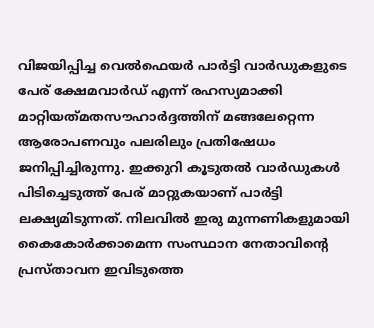വിജയിപ്പിച്ച വെൽഫെയർ പാർട്ടി വാർഡുകളുടെ പേര്‌ ക്ഷേമവാർഡ്‌ എന്ന്‌ രഹസ്യമാക്കി മാറ്റിയത്‌മതസൗഹാർദ്ദത്തിന്‌ മങ്ങലേറ്റെന്ന ആരോപണവും പലരിലും പ്രതിഷേധം ജനിപ്പിച്ചിരുന്നു. ഇക്കുറി കൂടുതൽ വാർഡുകൾ പിടിച്ചെടുത്ത്‌ പേര്‌ മാറ്റുകയാണ്‌ പാർട്ടി ലക്ഷ്യമിടുന്നത്‌. നിലവിൽ ഇരു മുന്നണികളുമായി കൈകോർക്കാമെന്ന സംസ്ഥാന നേതാവിൻ്റെ പ്രസ്‌താവന ഇവിടുത്തെ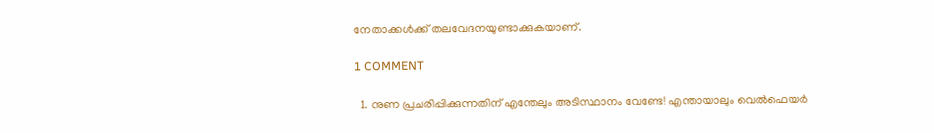നേതാക്കൾക്ക്‌ തലവേദനയുണ്ടാക്കുകയാണ്‌.

1 COMMENT

  1. നുണ പ്രചരിപ്പിക്കുന്നതിന് എന്തേലും അടിസ്ഥാനം വേണ്ടേ! എന്തായാലും വെൽഫെയർ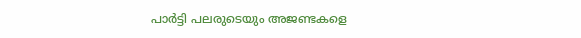പാർട്ടി പലരുടെയും അജണ്ടകളെ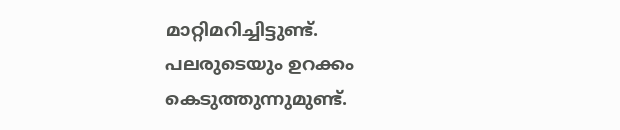മാറ്റിമറിച്ചിട്ടുണ്ട്. പലരുടെയും ഉറക്കം കെടുത്തുന്നുമുണ്ട്.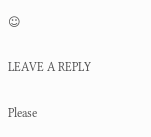☺

LEAVE A REPLY

Please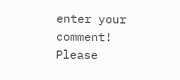enter your comment!
Please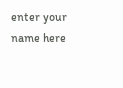enter your name here